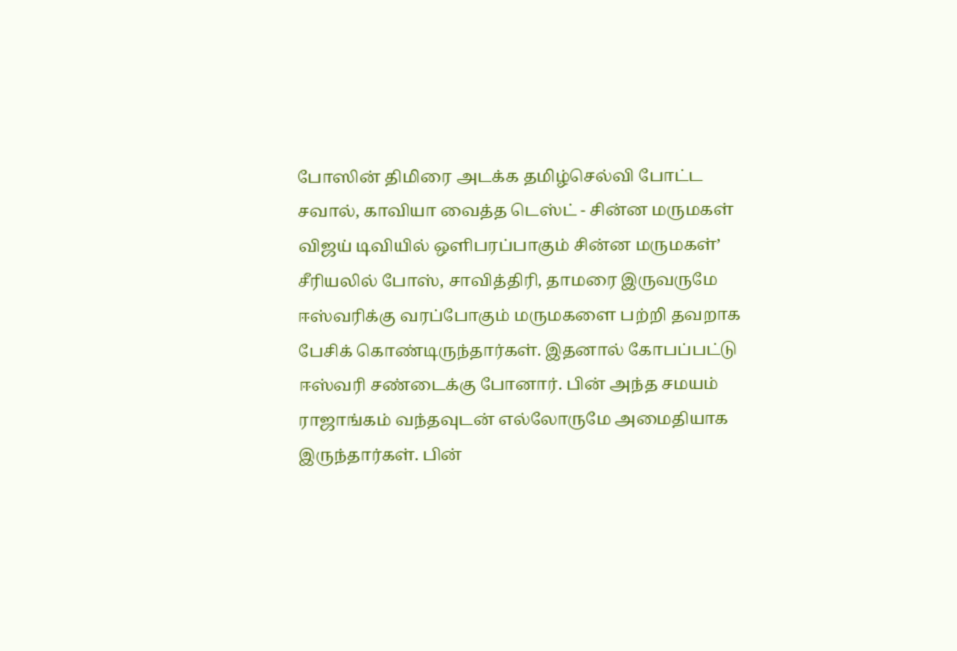போஸின் திமிரை அடக்க தமிழ்செல்வி போட்ட சவால், காவியா வைத்த டெஸ்ட் - சின்ன மருமகள்
விஜய் டிவியில் ஒளிபரப்பாகும் சின்ன மருமகள்’ சீரியலில் போஸ், சாவித்திரி, தாமரை இருவருமே ஈஸ்வரிக்கு வரப்போகும் மருமகளை பற்றி தவறாக பேசிக் கொண்டிருந்தார்கள். இதனால் கோபப்பட்டு ஈஸ்வரி சண்டைக்கு போனார். பின் அந்த சமயம் ராஜாங்கம் வந்தவுடன் எல்லோருமே அமைதியாக இருந்தார்கள். பின்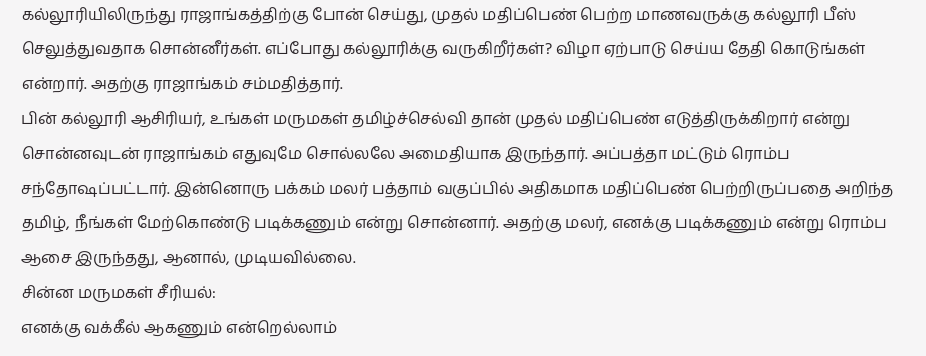கல்லூரியிலிருந்து ராஜாங்கத்திற்கு போன் செய்து, முதல் மதிப்பெண் பெற்ற மாணவருக்கு கல்லூரி பீஸ் செலுத்துவதாக சொன்னீர்கள். எப்போது கல்லூரிக்கு வருகிறீர்கள்? விழா ஏற்பாடு செய்ய தேதி கொடுங்கள் என்றார். அதற்கு ராஜாங்கம் சம்மதித்தார்.
பின் கல்லூரி ஆசிரியர், உங்கள் மருமகள் தமிழ்ச்செல்வி தான் முதல் மதிப்பெண் எடுத்திருக்கிறார் என்று சொன்னவுடன் ராஜாங்கம் எதுவுமே சொல்லலே அமைதியாக இருந்தார். அப்பத்தா மட்டும் ரொம்ப
சந்தோஷப்பட்டார். இன்னொரு பக்கம் மலர் பத்தாம் வகுப்பில் அதிகமாக மதிப்பெண் பெற்றிருப்பதை அறிந்த தமிழ், நீங்கள் மேற்கொண்டு படிக்கணும் என்று சொன்னார். அதற்கு மலர், எனக்கு படிக்கணும் என்று ரொம்ப ஆசை இருந்தது, ஆனால், முடியவில்லை.
சின்ன மருமகள் சீரியல்:
எனக்கு வக்கீல் ஆகணும் என்றெல்லாம்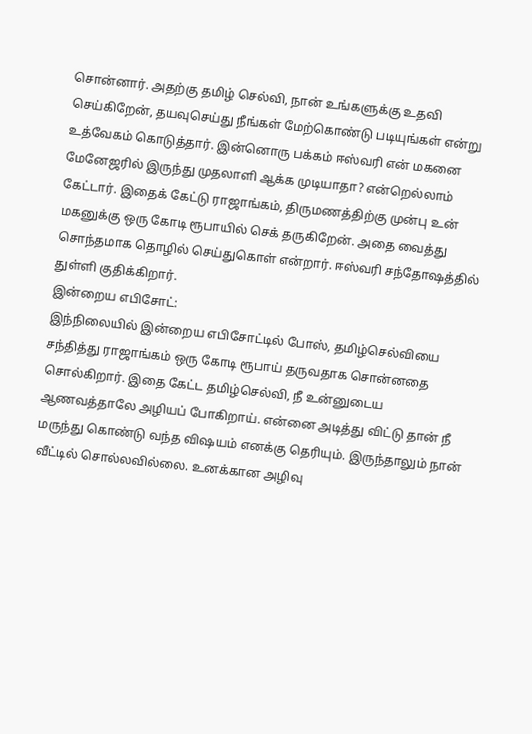சொன்னார். அதற்கு தமிழ் செல்வி, நான் உங்களுக்கு உதவி செய்கிறேன், தயவுசெய்து நீங்கள் மேற்கொண்டு படியுங்கள் என்று உத்வேகம் கொடுத்தார். இன்னொரு பக்கம் ஈஸ்வரி என் மகனை மேனேஜரில் இருந்து முதலாளி ஆக்க முடியாதா? என்றெல்லாம் கேட்டார். இதைக் கேட்டு ராஜாங்கம், திருமணத்திற்கு முன்பு உன் மகனுக்கு ஒரு கோடி ரூபாயில் செக் தருகிறேன். அதை வைத்து சொந்தமாக தொழில் செய்துகொள் என்றார். ஈஸ்வரி சந்தோஷத்தில் துள்ளி குதிக்கிறார்.
இன்றைய எபிசோட்:
இந்நிலையில் இன்றைய எபிசோட்டில் போஸ், தமிழ்செல்வியை சந்தித்து ராஜாங்கம் ஒரு கோடி ரூபாய் தருவதாக சொன்னதை சொல்கிறார். இதை கேட்ட தமிழ்செல்வி, நீ உன்னுடைய ஆணவத்தாலே அழியப் போகிறாய். என்னை அடித்து விட்டு தான் நீ மருந்து கொண்டு வந்த விஷயம் எனக்கு தெரியும். இருந்தாலும் நான் வீட்டில் சொல்லவில்லை. உனக்கான அழிவு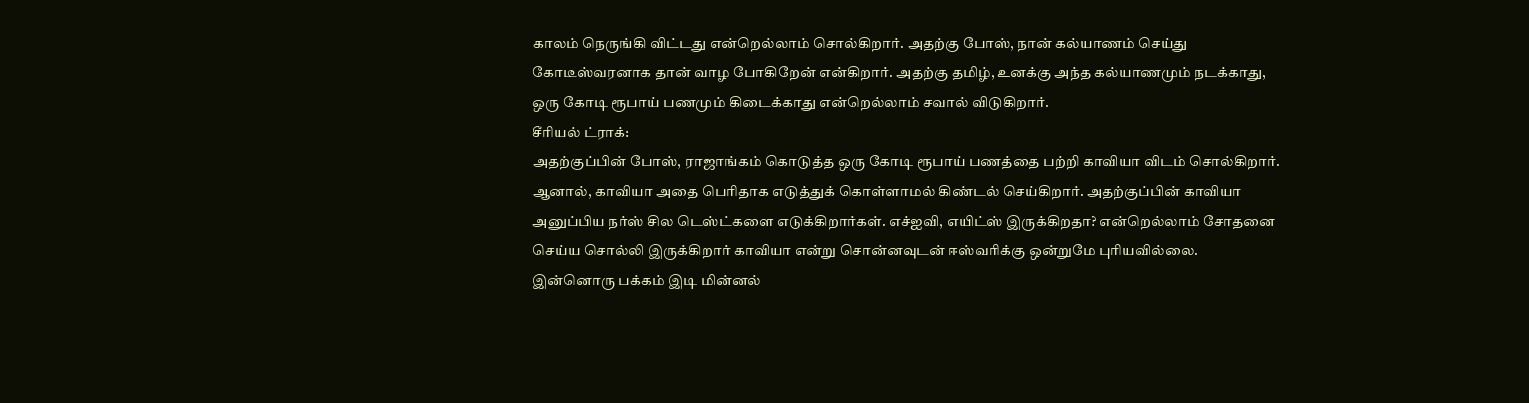காலம் நெருங்கி விட்டது என்றெல்லாம் சொல்கிறார். அதற்கு போஸ், நான் கல்யாணம் செய்து கோடீஸ்வரனாக தான் வாழ போகிறேன் என்கிறார். அதற்கு தமிழ், உனக்கு அந்த கல்யாணமும் நடக்காது, ஒரு கோடி ரூபாய் பணமும் கிடைக்காது என்றெல்லாம் சவால் விடுகிறார்.
சீரியல் ட்ராக்:
அதற்குப்பின் போஸ், ராஜாங்கம் கொடுத்த ஒரு கோடி ரூபாய் பணத்தை பற்றி காவியா விடம் சொல்கிறார். ஆனால், காவியா அதை பெரிதாக எடுத்துக் கொள்ளாமல் கிண்டல் செய்கிறார். அதற்குப்பின் காவியா அனுப்பிய நர்ஸ் சில டெஸ்ட்களை எடுக்கிறார்கள். எச்ஐவி, எயிட்ஸ் இருக்கிறதா? என்றெல்லாம் சோதனை செய்ய சொல்லி இருக்கிறார் காவியா என்று சொன்னவுடன் ஈஸ்வரிக்கு ஒன்றுமே புரியவில்லை. இன்னொரு பக்கம் இடி மின்னல்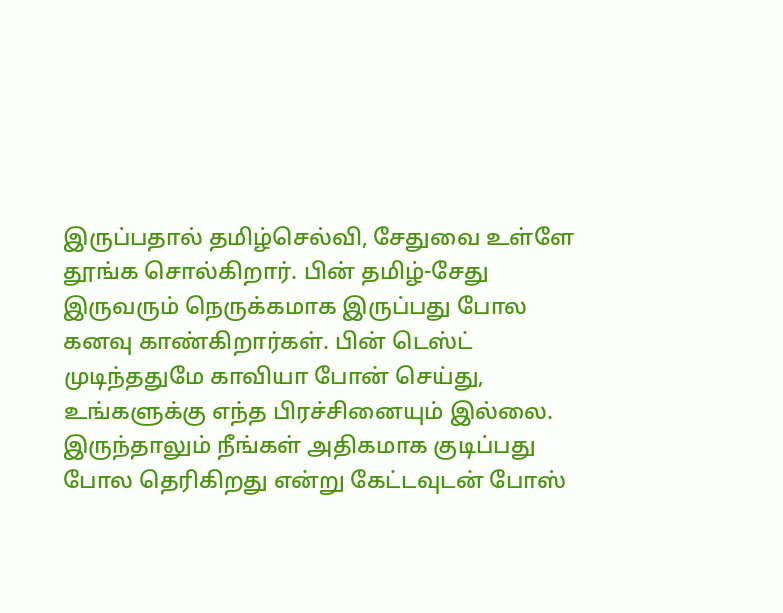இருப்பதால் தமிழ்செல்வி, சேதுவை உள்ளே தூங்க சொல்கிறார். பின் தமிழ்-சேது இருவரும் நெருக்கமாக இருப்பது போல கனவு காண்கிறார்கள். பின் டெஸ்ட் முடிந்ததுமே காவியா போன் செய்து, உங்களுக்கு எந்த பிரச்சினையும் இல்லை. இருந்தாலும் நீங்கள் அதிகமாக குடிப்பது போல தெரிகிறது என்று கேட்டவுடன் போஸ்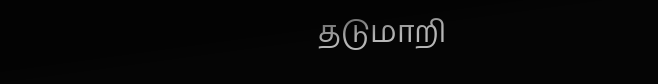தடுமாறி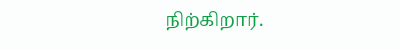நிற்கிறார்.